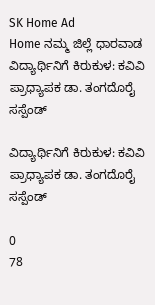SK Home Ad
Home ನಮ್ಮ ಜಿಲ್ಲೆ ಧಾರವಾಡ ವಿದ್ಯಾರ್ಥಿನಿಗೆ ಕಿರುಕುಳ: ಕವಿವಿ ಪ್ರಾಧ್ಯಾಪಕ ಡಾ. ತಂಗದೊರೈ ಸಸ್ಪೆಂಡ್

ವಿದ್ಯಾರ್ಥಿನಿಗೆ ಕಿರುಕುಳ: ಕವಿವಿ ಪ್ರಾಧ್ಯಾಪಕ ಡಾ. ತಂಗದೊರೈ ಸಸ್ಪೆಂಡ್

0
78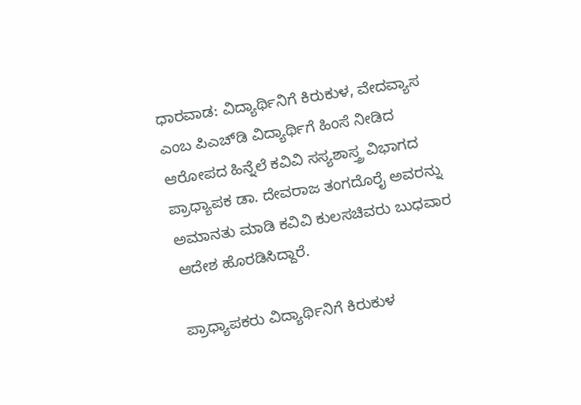ಧಾರವಾಡ: ವಿದ್ಯಾರ್ಥಿನಿಗೆ ಕಿರುಕುಳ, ವೇದವ್ಯಾಸ ಎಂಬ ಪಿಎಚ್‌ಡಿ ವಿದ್ಯಾರ್ಥಿಗೆ ಹಿಂಸೆ ನೀಡಿದ ಆರೋಪದ ಹಿನ್ನೆಲೆ ಕವಿವಿ ಸಸ್ಯಶಾಸ್ತ್ರ ವಿಭಾಗದ ಪ್ರಾಧ್ಯಾಪಕ ಡಾ. ದೇವರಾಜ ತಂಗದೊರೈ ಅವರನ್ನು ಅಮಾನತು ಮಾಡಿ ಕವಿವಿ ಕುಲಸಚಿವರು ಬುಧವಾರ ಆದೇಶ ಹೊರಡಿಸಿದ್ದಾರೆ.

ಪ್ರಾಧ್ಯಾಪಕರು ವಿದ್ಯಾರ್ಥಿನಿಗೆ ಕಿರುಕುಳ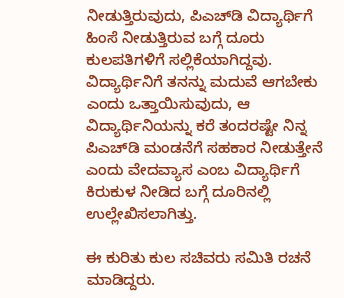ನೀಡುತ್ತಿರುವುದು, ಪಿಎಚ್‌ಡಿ ವಿದ್ಯಾರ್ಥಿಗೆ ಹಿಂಸೆ ನೀಡುತ್ತಿರುವ ಬಗ್ಗೆ ದೂರು ಕುಲಪತಿಗಳಿಗೆ ಸಲ್ಲಿಕೆಯಾಗಿದ್ದವು. ವಿದ್ಯಾರ್ಥಿನಿಗೆ ತನನ್ನು ಮದುವೆ ಆಗಬೇಕು ಎಂದು ಒತ್ತಾಯಿಸುವುದು, ಆ ವಿದ್ಯಾರ್ಥಿನಿಯನ್ನು ಕರೆ ತಂದರಷ್ಟೇ ನಿನ್ನ ಪಿಎಚ್‌ಡಿ ಮಂಡನೆಗೆ ಸಹಕಾರ ನೀಡುತ್ತೇನೆ ಎಂದು ವೇದವ್ಯಾಸ ಎಂಬ ವಿದ್ಯಾರ್ಥಿಗೆ ಕಿರುಕುಳ ನೀಡಿದ ಬಗ್ಗೆ ದೂರಿನಲ್ಲಿ ಉಲ್ಲೇಖಿಸಲಾಗಿತ್ತು.

ಈ ಕುರಿತು ಕುಲ ಸಚಿವರು ಸಮಿತಿ ರಚನೆ ಮಾಡಿದ್ದರು.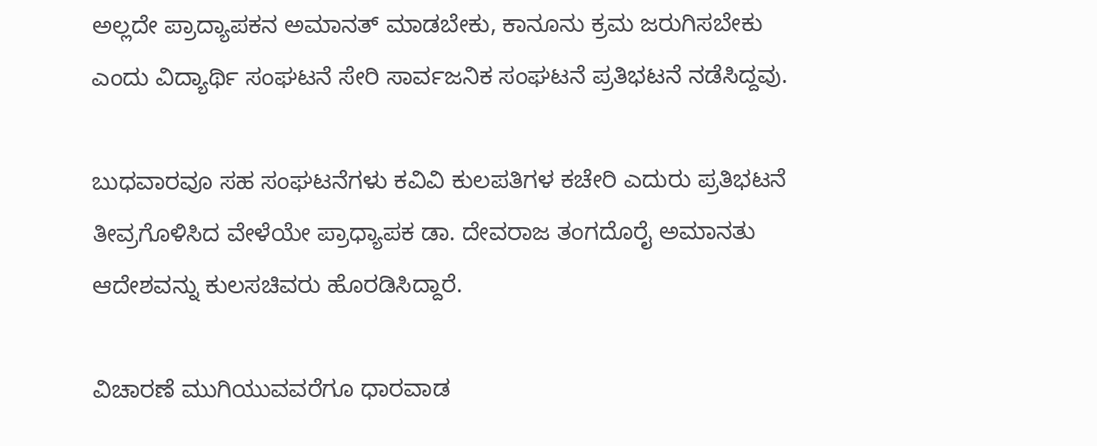ಅಲ್ಲದೇ ಪ್ರಾದ್ಯಾಪಕನ ಅಮಾನತ್ ಮಾಡಬೇಕು, ಕಾನೂ‌ನು ಕ್ರಮ ಜರುಗಿಸಬೇಕು ಎಂದು ವಿದ್ಯಾರ್ಥಿ ಸಂಘಟನೆ ಸೇರಿ ಸಾರ್ವಜನಿಕ ಸಂಘಟನೆ ಪ್ರತಿಭಟನೆ ನಡೆಸಿದ್ದವು.

ಬುಧವಾರವೂ ಸಹ ಸಂಘಟನೆಗಳು ಕವಿವಿ ಕುಲಪತಿಗಳ ಕಚೇರಿ ಎದುರು ಪ್ರತಿಭಟನೆ ತೀವ್ರಗೊಳಿಸಿದ ವೇಳೆಯೇ ಪ್ರಾಧ್ಯಾಪಕ ಡಾ. ದೇವರಾಜ ತಂಗದೊರೈ ಅಮಾನತು ಆದೇಶವನ್ನು ಕುಲಸಚಿವರು ಹೊರಡಿಸಿದ್ದಾರೆ.

ವಿಚಾರಣೆ ಮುಗಿಯುವವರೆಗೂ ಧಾರವಾಡ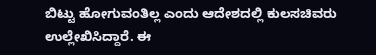ಬಿಟ್ಟು ಹೋಗುವಂತಿಲ್ಲ ಎಂದು ಆದೇಶದಲ್ಲಿ ಕುಲಸಚಿವರು ಉಲ್ಲೇಖಿಸಿದ್ದಾರೆ. ಈ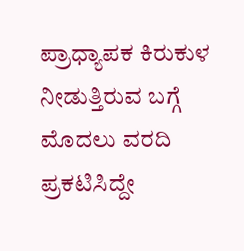ಪ್ರಾಧ್ಯಾಪಕ ಕಿರುಕುಳ ನೀಡುತ್ತಿರುವ ಬಗ್ಗೆ ಮೊದಲು ವರದಿ ಪ್ರಕಟಿಸಿದ್ದೇ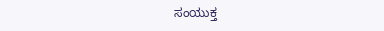ಸಂಯುಕ್ತ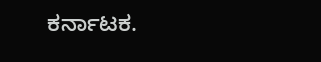ಕರ್ನಾಟಕ.